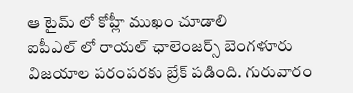ఆ టైమ్ లో కోహ్లీ ముఖం చూడాలి
ఐపీఎల్ లో రాయల్ ఛాలెంజర్స్ బెంగళూరు విజయాల పరంపరకు బ్రేక్ పడింది. గురువారం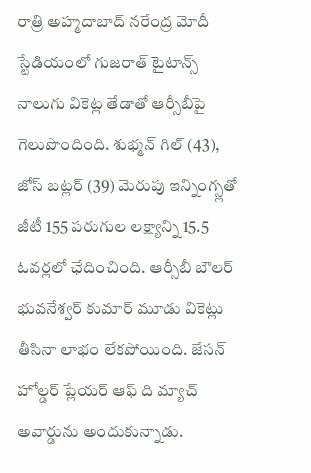రాత్రి అహ్మదాబాద్ నరేంద్ర మోదీ స్టేడియంలో గుజరాత్ టైటాన్స్ నాలుగు వికెట్ల తేడాతో ఆర్సీబీపై గెలుపొందింది. శుభ్మన్ గిల్ (43), జోస్ బట్లర్ (39) మెరుపు ఇన్నింగ్స్లతో జీటీ 155 పరుగుల లక్ష్యాన్ని 15.5 ఓవర్లలో ఛేదించింది. ఆర్సీబీ బౌలర్ భువనేశ్వర్ కుమార్ మూడు వికెట్లు తీసినా లాభం లేకపోయింది. జేసన్ హోల్డర్ ప్లేయర్ ఆఫ్ ది మ్యాచ్ అవార్డును అందుకున్నాడు.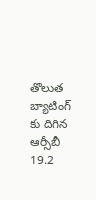తొలుత బ్యాటింగ్ కు దిగిన ఆర్సీబీ 19.2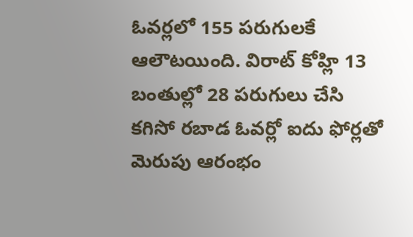ఓవర్లలో 155 పరుగులకే ఆలౌటయింది. విరాట్ కోహ్లి 13 బంతుల్లో 28 పరుగులు చేసి కగిసో రబాడ ఓవర్లో ఐదు ఫోర్లతో మెరుపు ఆరంభం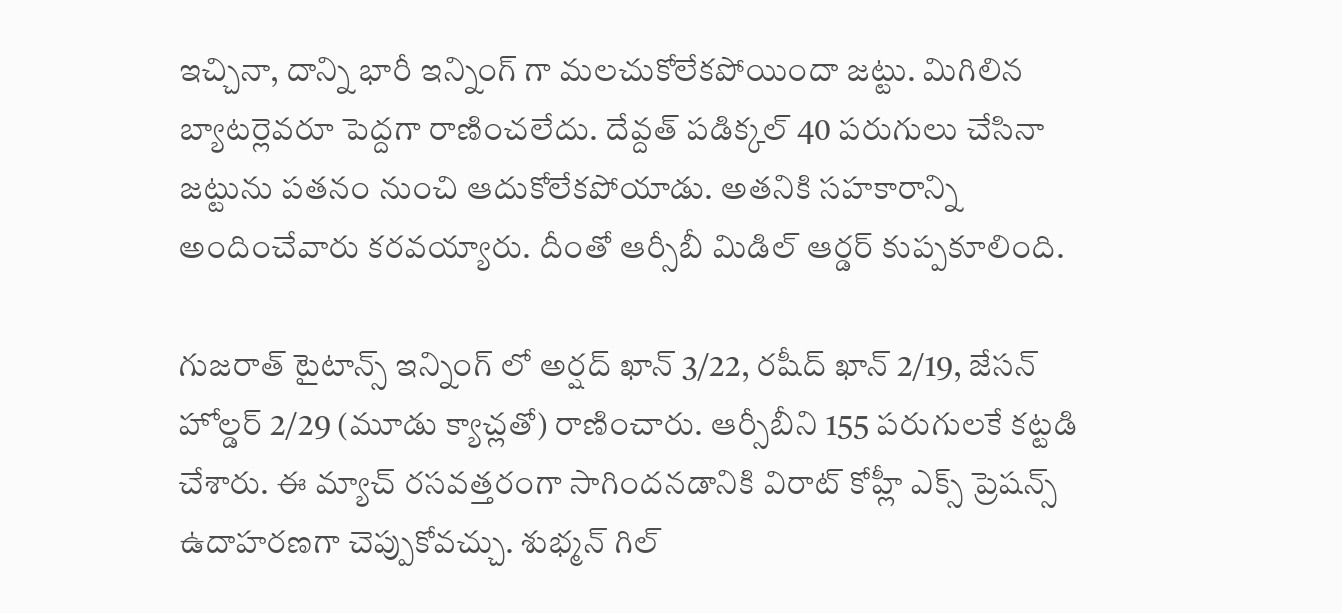ఇచ్చినా, దాన్ని భారీ ఇన్నింగ్ గా మలచుకోలేకపోయిందా జట్టు. మిగిలిన బ్యాటర్లెవరూ పెద్దగా రాణించలేదు. దేవ్దత్ పడిక్కల్ 40 పరుగులు చేసినా జట్టును పతనం నుంచి ఆదుకోలేకపోయాడు. అతనికి సహకారాన్ని అందించేవారు కరవయ్యారు. దీంతో ఆర్సీబీ మిడిల్ ఆర్డర్ కుప్పకూలింది.

గుజరాత్ టైటాన్స్ ఇన్నింగ్ లో అర్షద్ ఖాన్ 3/22, రషీద్ ఖాన్ 2/19, జేసన్ హోల్డర్ 2/29 (మూడు క్యాచ్లతో) రాణించారు. ఆర్సీబీని 155 పరుగులకే కట్టడి చేశారు. ఈ మ్యాచ్ రసవత్తరంగా సాగిందనడానికి విరాట్ కోహ్లీ ఎక్స్ ప్రెషన్స్ ఉదాహరణగా చెప్పుకోవచ్చు. శుభ్మన్ గిల్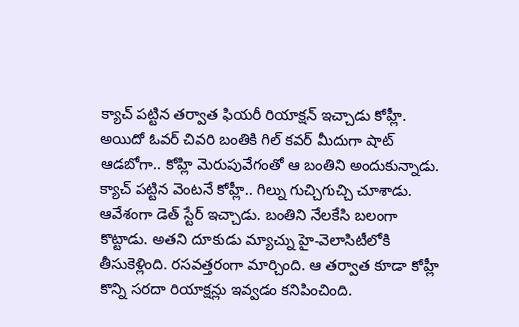క్యాచ్ పట్టిన తర్వాత ఫియరీ రియాక్షన్ ఇచ్చాడు కోహ్లీ. అయిదో ఓవర్ చివరి బంతికి గిల్ కవర్ మీదుగా షాట్ ఆడబోగా.. కోహ్లి మెరుపువేగంతో ఆ బంతిని అందుకున్నాడు.
క్యాచ్ పట్టిన వెంటనే కోహ్లీ.. గిల్ను గుచ్చిగుచ్చి చూశాడు. ఆవేశంగా డెత్ స్టేర్ ఇచ్చాడు. బంతిని నేలకేసి బలంగా కొట్టాడు. అతని దూకుడు మ్యాచ్ను హై-వెలాసిటీలోకి తీసుకెళ్లింది. రసవత్తరంగా మార్చింది. ఆ తర్వాత కూడా కోహ్లీ కొన్ని సరదా రియాక్షన్లు ఇవ్వడం కనిపించింది.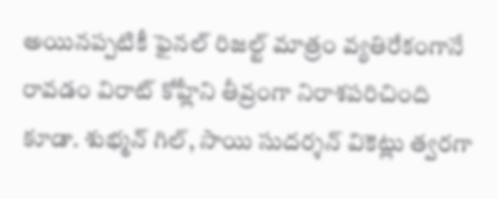అయినప్పటికీ ఫైనల్ రిజల్ట్ మాత్రం వ్యతిరేకంగానే రావడం విరాట్ కోహ్లీని తీవ్రంగా నిరాశపరిచింది కూడా. శుభ్మన్ గిల్, సాయి సుదర్శన్ వికెట్లు త్వరగా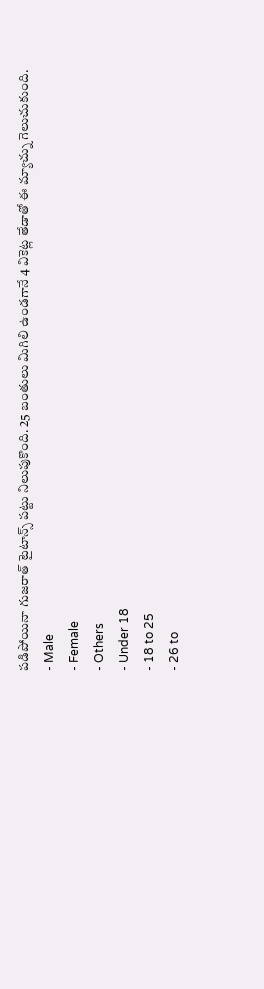పడిపోయినా గుజరాత్ టైటాన్స్ పట్టు నిలుపుకొంది. 25 బంతులు మిగిలి ఉండగానే 4 వికెట్ల తేడాతో ఈ మ్యాచ్ను గెలుచుకుంది.
- Male
- Female
- Others
- Under 18
- 18 to 25
- 26 to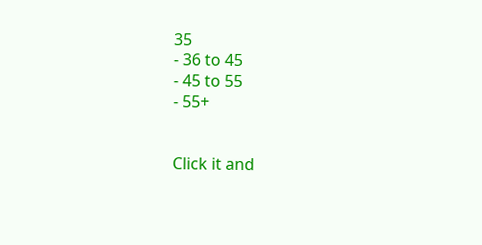35
- 36 to 45
- 45 to 55
- 55+


Click it and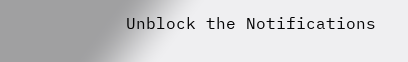Unblock the Notifications